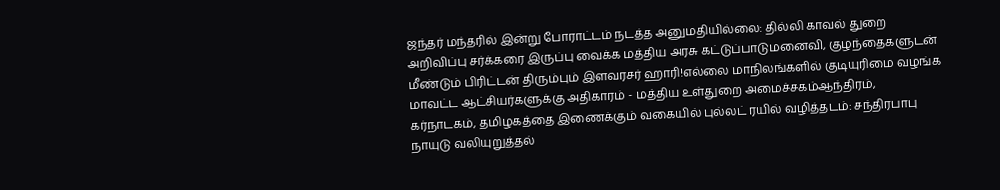ஜந்தர் மந்தரில் இன்று போராட்டம் நடத்த அனுமதியில்லை: தில்லி காவல் துறை அறிவிப்பு சர்க்கரை இருப்பு வைக்க மத்திய அரசு கட்டுப்பாடுமனைவி, குழந்தைகளுடன் மீண்டும் பிரிட்டன் திரும்பும் இளவரசர் ஹாரி!எல்லை மாநிலங்களில் குடியுரிமை வழங்க மாவட்ட ஆட்சியர்களுக்கு அதிகாரம் - மத்திய உள்துறை அமைச்சகம்ஆந்திரம், கர்நாடகம், தமிழகத்தை இணைக்கும் வகையில் புல்லட் ரயில் வழித்தடம்: சந்திரபாபு நாயுடு வலியுறுத்தல்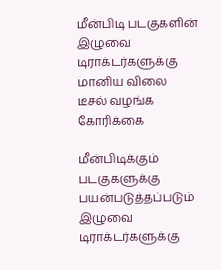மீன்பிடி படகுகளின் இழுவை டிராக்டர்களுக்கு மானிய விலை டீசல் வழங்க கோரிக்கை

மீன்பிடிக்கும் படகுகளுக்கு பயன்படுத்தப்படும் இழுவை டிராக்டர்களுக்கு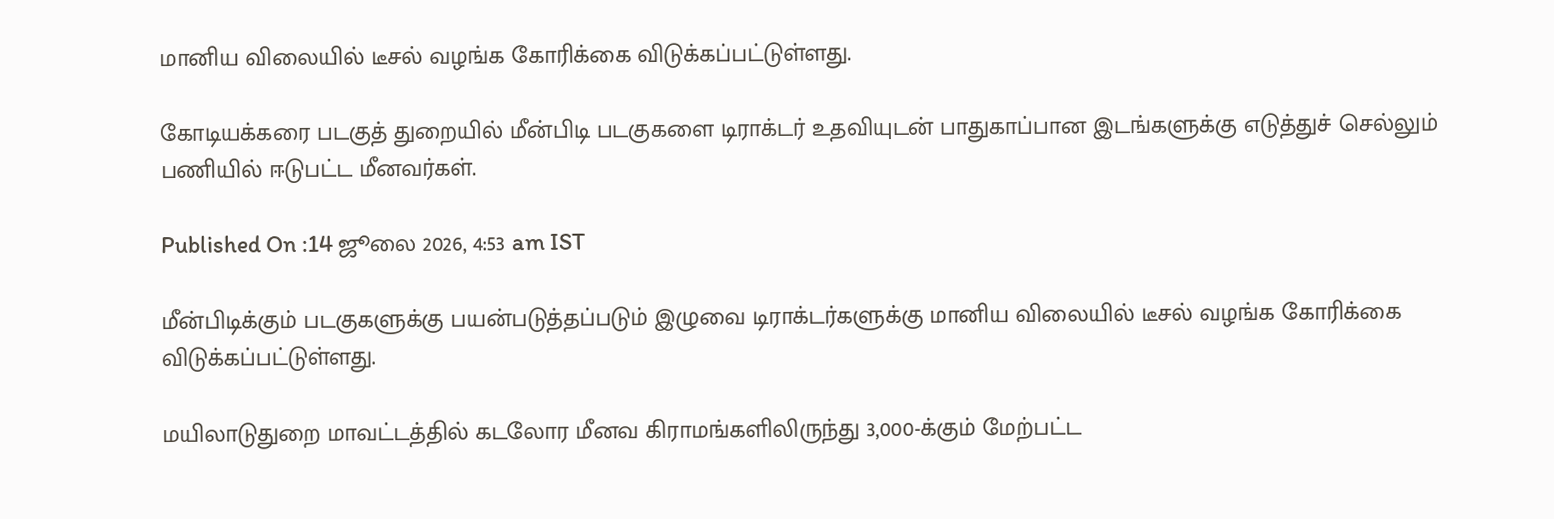மானிய விலையில் டீசல் வழங்க கோரிக்கை விடுக்கப்பட்டுள்ளது.

கோடியக்கரை படகுத் துறையில் மீன்பிடி படகுகளை டிராக்டர் உதவியுடன் பாதுகாப்பான இடங்களுக்கு எடுத்துச் செல்லும் பணியில் ஈடுபட்ட மீனவர்கள்.

Published On :14 ஜூலை 2026, 4:53 am IST

மீன்பிடிக்கும் படகுகளுக்கு பயன்படுத்தப்படும் இழுவை டிராக்டர்களுக்கு மானிய விலையில் டீசல் வழங்க கோரிக்கை விடுக்கப்பட்டுள்ளது.

மயிலாடுதுறை மாவட்டத்தில் கடலோர மீனவ கிராமங்களிலிருந்து 3,000-க்கும் மேற்பட்ட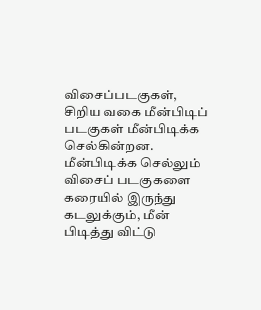விசைப்படகுகள், சிறிய வகை மீன்பிடிப் படகுகள் மீன்பிடிக்க செல்கின்றன. மீன்பிடிக்க செல்லும் விசைப் படகுகளை கரையில் இருந்து கடலுக்கும், மீன் பிடித்து விட்டு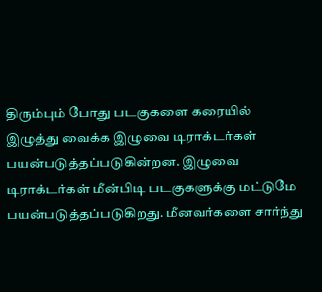திரும்பும் போது படகுகளை கரையில் இழுத்து வைக்க இழுவை டிராக்டர்கள் பயன்படுத்தப்படுகின்றன. இழுவை டிராக்டர்கள் மீன்பிடி படகுகளுக்கு மட்டுமே பயன்படுத்தப்படுகிறது. மீனவர்களை சார்ந்து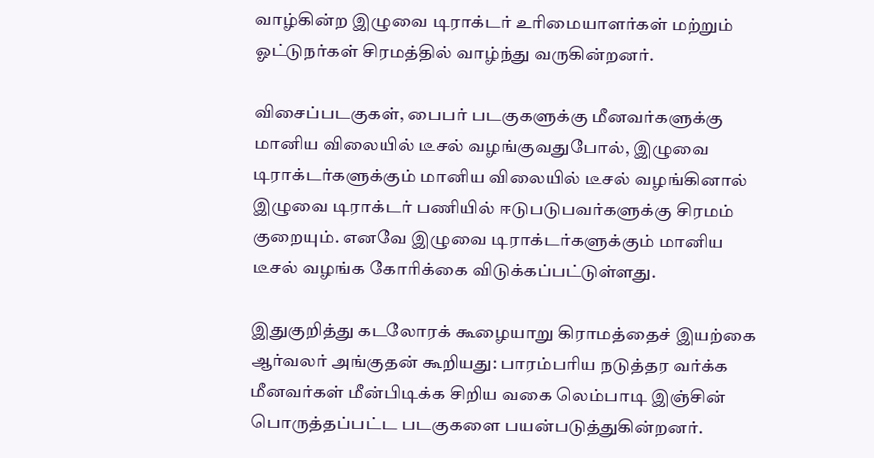வாழ்கின்ற இழுவை டிராக்டர் உரிமையாளர்கள் மற்றும் ஓட்டுநர்கள் சிரமத்தில் வாழ்ந்து வருகின்றனர்.

விசைப்படகுகள், பைபர் படகுகளுக்கு மீனவர்களுக்கு மானிய விலையில் டீசல் வழங்குவதுபோல், இழுவை டிராக்டர்களுக்கும் மானிய விலையில் டீசல் வழங்கினால் இழுவை டிராக்டர் பணியில் ஈடுபடுபவர்களுக்கு சிரமம் குறையும். எனவே இழுவை டிராக்டர்களுக்கும் மானிய டீசல் வழங்க கோரிக்கை விடுக்கப்பட்டுள்ளது.

இதுகுறித்து கடலோரக் கூழையாறு கிராமத்தைச் இயற்கை ஆர்வலர் அங்குதன் கூறியது: பாரம்பரிய நடுத்தர வர்க்க மீனவர்கள் மீன்பிடிக்க சிறிய வகை லெம்பாடி இஞ்சின் பொருத்தப்பட்ட படகுகளை பயன்படுத்துகின்றனர்.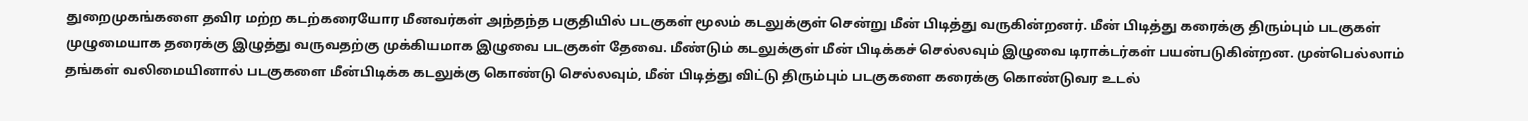துறைமுகங்களை தவிர மற்ற கடற்கரையோர மீனவர்கள் அந்தந்த பகுதியில் படகுகள் மூலம் கடலுக்குள் சென்று மீன் பிடித்து வருகின்றனர். மீன் பிடித்து கரைக்கு திரும்பும் படகுகள் முழுமையாக தரைக்கு இழுத்து வருவதற்கு முக்கியமாக இழுவை படகுகள் தேவை. மீண்டும் கடலுக்குள் மீன் பிடிக்கச் செல்லவும் இழுவை டிராக்டர்கள் பயன்படுகின்றன. முன்பெல்லாம் தங்கள் வலிமையினால் படகுகளை மீன்பிடிக்க கடலுக்கு கொண்டு செல்லவும், மீன் பிடித்து விட்டு திரும்பும் படகுகளை கரைக்கு கொண்டுவர உடல்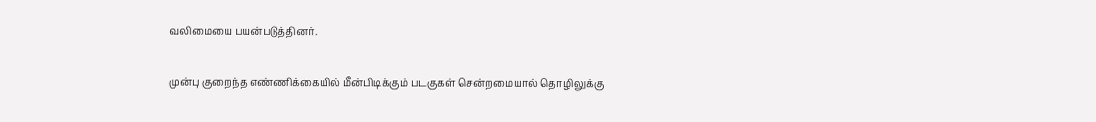வலிமையை பயன்படுத்தினர்.

முன்பு குறைந்த எண்ணிக்கையில் மீன்பிடிக்கும் படகுகள் சென்றமையால் தொழிலுக்கு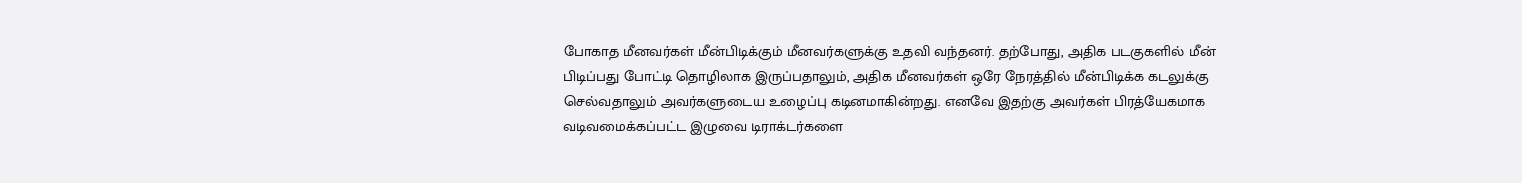போகாத மீனவர்கள் மீன்பிடிக்கும் மீனவர்களுக்கு உதவி வந்தனர். தற்போது, அதிக படகுகளில் மீன் பிடிப்பது போட்டி தொழிலாக இருப்பதாலும், அதிக மீனவர்கள் ஒரே நேரத்தில் மீன்பிடிக்க கடலுக்கு செல்வதாலும் அவர்களுடைய உழைப்பு கடினமாகின்றது. எனவே இதற்கு அவர்கள் பிரத்யேகமாக வடிவமைக்கப்பட்ட இழுவை டிராக்டர்களை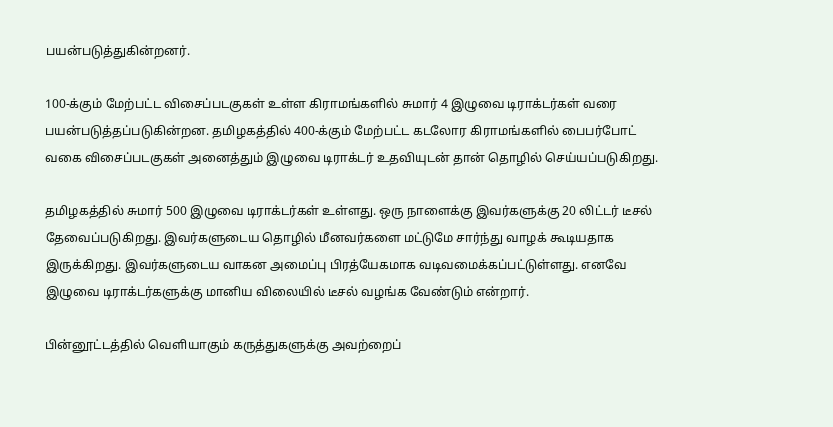பயன்படுத்துகின்றனர்.

100-க்கும் மேற்பட்ட விசைப்படகுகள் உள்ள கிராமங்களில் சுமார் 4 இழுவை டிராக்டர்கள் வரை பயன்படுத்தப்படுகின்றன. தமிழகத்தில் 400-க்கும் மேற்பட்ட கடலோர கிராமங்களில் பைபர்போட் வகை விசைப்படகுகள் அனைத்தும் இழுவை டிராக்டர் உதவியுடன் தான் தொழில் செய்யப்படுகிறது.

தமிழகத்தில் சுமார் 500 இழுவை டிராக்டர்கள் உள்ளது. ஒரு நாளைக்கு இவர்களுக்கு 20 லிட்டர் டீசல் தேவைப்படுகிறது. இவர்களுடைய தொழில் மீனவர்களை மட்டுமே சார்ந்து வாழக் கூடியதாக இருக்கிறது. இவர்களுடைய வாகன அமைப்பு பிரத்யேகமாக வடிவமைக்கப்பட்டுள்ளது. எனவே இழுவை டிராக்டர்களுக்கு மானிய விலையில் டீசல் வழங்க வேண்டும் என்றார்.

பின்னூட்டத்தில் வெளியாகும் கருத்துகளுக்கு அவற்றைப்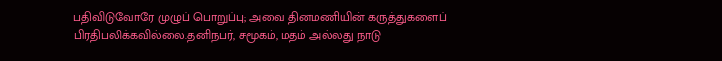பதிவிடுவோரே முழுப் பொறுப்பு; அவை தினமணியின் கருத்துகளைப் பிரதிபலிக்கவில்லை.தனிநபர், சமூகம், மதம் அல்லது நாடு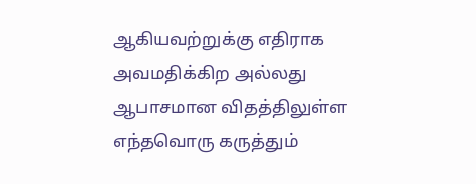ஆகியவற்றுக்கு எதிராக அவமதிக்கிற அல்லது ஆபாசமான விதத்திலுள்ள எந்தவொரு கருத்தும்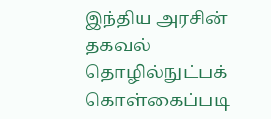இந்திய அரசின் தகவல் தொழில்நுட்பக் கொள்கைப்படி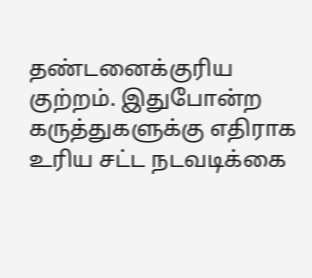தண்டனைக்குரிய குற்றம். இதுபோன்ற கருத்துகளுக்கு எதிராக உரிய சட்ட நடவடிக்கை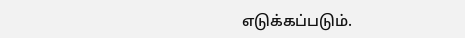எடுக்கப்படும்.